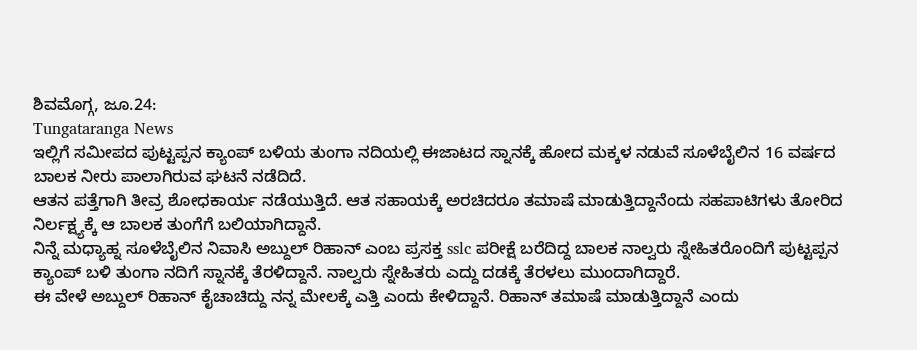ಶಿವಮೊಗ್ಗ, ಜೂ.24:
Tungataranga News
ಇಲ್ಲಿಗೆ ಸಮೀಪದ ಪುಟ್ಟಪ್ಪನ ಕ್ಯಾಂಪ್ ಬಳಿಯ ತುಂಗಾ ನದಿಯಲ್ಲಿ ಈಜಾಟದ ಸ್ನಾನಕ್ಕೆ ಹೋದ ಮಕ್ಕಳ ನಡುವೆ ಸೂಳೆಬೈಲಿನ 16 ವರ್ಷದ ಬಾಲಕ ನೀರು ಪಾಲಾಗಿರುವ ಘಟನೆ ನಡೆದಿದೆ.
ಆತನ ಪತ್ತೆಗಾಗಿ ತೀವ್ರ ಶೋಧಕಾರ್ಯ ನಡೆಯುತ್ತಿದೆ. ಆತ ಸಹಾಯಕ್ಕೆ ಅರಚಿದರೂ ತಮಾಷೆ ಮಾಡುತ್ತಿದ್ದಾನೆಂದು ಸಹಪಾಟಿಗಳು ತೋರಿದ ನಿರ್ಲಕ್ಷ್ಯಕ್ಕೆ ಆ ಬಾಲಕ ತುಂಗೆಗೆ ಬಲಿಯಾಗಿದ್ದಾನೆ.
ನಿನ್ನೆ ಮಧ್ಯಾಹ್ನ ಸೂಳೆಬೈಲಿನ ನಿವಾಸಿ ಅಬ್ದುಲ್ ರಿಹಾನ್ ಎಂಬ ಪ್ರಸಕ್ತ sslc ಪರೀಕ್ಷೆ ಬರೆದಿದ್ದ ಬಾಲಕ ನಾಲ್ವರು ಸ್ನೇಹಿತರೊಂದಿಗೆ ಪುಟ್ಟಪ್ಪನ ಕ್ಯಾಂಪ್ ಬಳಿ ತುಂಗಾ ನದಿಗೆ ಸ್ನಾನಕ್ಕೆ ತೆರಳಿದ್ದಾನೆ. ನಾಲ್ವರು ಸ್ನೇಹಿತರು ಎದ್ದು ದಡಕ್ಕೆ ತೆರಳಲು ಮುಂದಾಗಿದ್ದಾರೆ.
ಈ ವೇಳೆ ಅಬ್ದುಲ್ ರಿಹಾನ್ ಕೈಚಾಚಿದ್ದು ನನ್ನ ಮೇಲಕ್ಕೆ ಎತ್ತಿ ಎಂದು ಕೇಳಿದ್ದಾನೆ. ರಿಹಾನ್ ತಮಾಷೆ ಮಾಡುತ್ತಿದ್ದಾನೆ ಎಂದು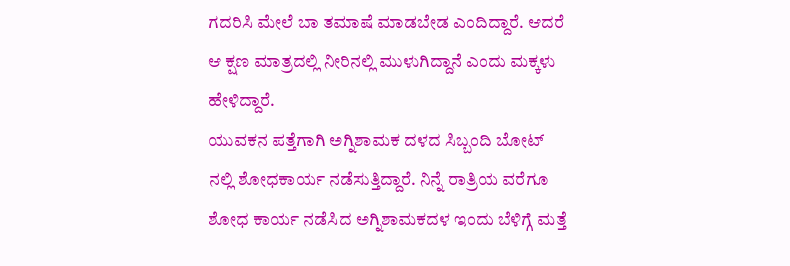ಗದರಿಸಿ ಮೇಲೆ ಬಾ ತಮಾಷೆ ಮಾಡಬೇಡ ಎಂದಿದ್ದಾರೆ. ಆದರೆ ಆ ಕ್ಷಣ ಮಾತ್ರದಲ್ಲಿ ನೀರಿನಲ್ಲಿ ಮುಳುಗಿದ್ದಾನೆ ಎಂದು ಮಕ್ಕಳು ಹೇಳಿದ್ದಾರೆ.
ಯುವಕನ ಪತ್ತೆಗಾಗಿ ಅಗ್ನಿಶಾಮಕ ದಳದ ಸಿಬ್ಬಂದಿ ಬೋಟ್ ನಲ್ಲಿ ಶೋಧಕಾರ್ಯ ನಡೆಸುತ್ತಿದ್ದಾರೆ. ನಿನ್ನೆ ರಾತ್ರಿಯ ವರೆಗೂ ಶೋಧ ಕಾರ್ಯ ನಡೆಸಿದ ಅಗ್ನಿಶಾಮಕದಳ ಇಂದು ಬೆಳಿಗ್ಗೆ ಮತ್ತೆ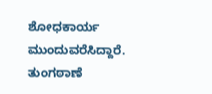ಶೋಧಕಾರ್ಯ ಮುಂದುವರೆಸಿದ್ದಾರೆ. ತುಂಗಠಾಣೆ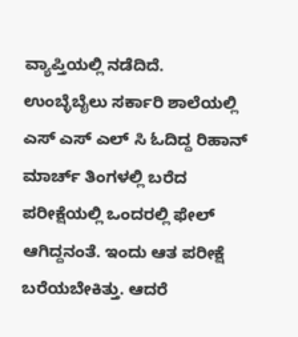ವ್ಯಾಪ್ತಿಯಲ್ಲಿ ನಡೆದಿದೆ.
ಉಂಬ್ಳೆಬೈಲು ಸರ್ಕಾರಿ ಶಾಲೆಯಲ್ಲಿ ಎಸ್ ಎಸ್ ಎಲ್ ಸಿ ಓದಿದ್ದ ರಿಹಾನ್ ಮಾರ್ಚ್ ತಿಂಗಳಲ್ಲಿ ಬರೆದ ಪರೀಕ್ಷೆಯಲ್ಲಿ ಒಂದರಲ್ಲಿ ಫೇಲ್ ಆಗಿದ್ದನಂತೆ. ಇಂದು ಆತ ಪರೀಕ್ಷೆ ಬರೆಯಬೇಕಿತ್ತು. ಆದರೆ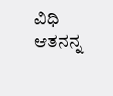ವಿಧಿ ಆತನನ್ನ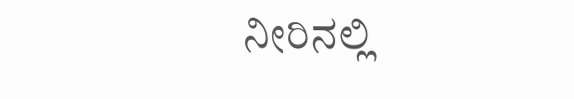ನೀರಿನಲ್ಲಿ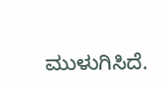ಮುಳುಗಿಸಿದೆ.